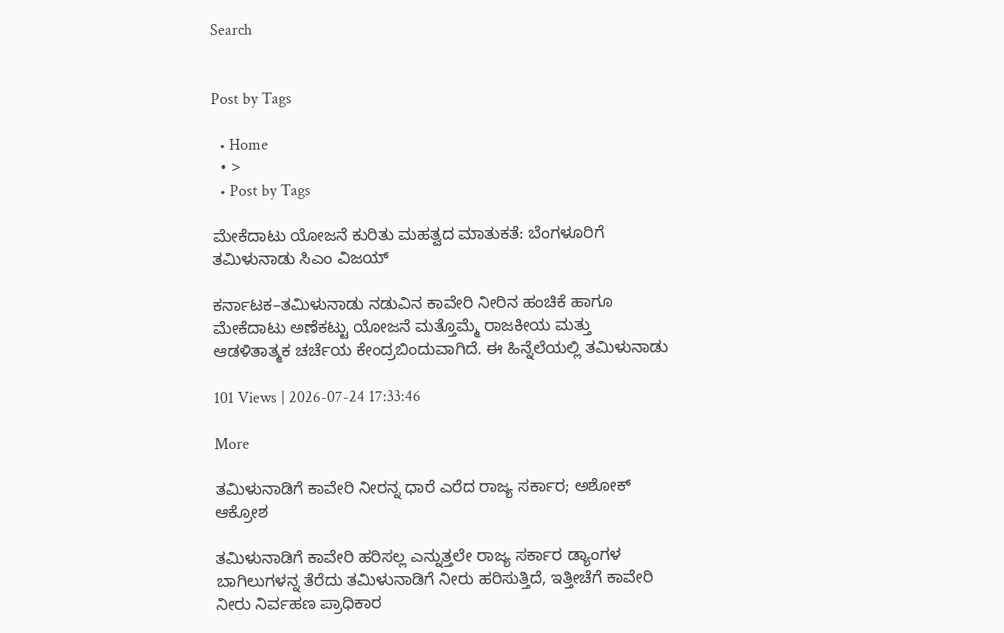Search


Post by Tags

  • Home
  • >
  • Post by Tags

ಮೇಕೆದಾಟು ಯೋಜನೆ ಕುರಿತು ಮಹತ್ವದ ಮಾತುಕತೆ: ಬೆಂಗಳೂರಿಗೆ ತಮಿಳುನಾಡು ಸಿಎಂ ವಿಜಯ್

ಕರ್ನಾಟಕ–ತಮಿಳುನಾಡು ನಡುವಿನ ಕಾವೇರಿ ನೀರಿನ ಹಂಚಿಕೆ ಹಾಗೂ ಮೇಕೆದಾಟು ಅಣೆಕಟ್ಟು ಯೋಜನೆ ಮತ್ತೊಮ್ಮೆ ರಾಜಕೀಯ ಮತ್ತು ಆಡಳಿತಾತ್ಮಕ ಚರ್ಚೆಯ ಕೇಂದ್ರಬಿಂದುವಾಗಿದೆ. ಈ ಹಿನ್ನೆಲೆಯಲ್ಲಿ ತಮಿಳುನಾಡು

101 Views | 2026-07-24 17:33:46

More

ತಮಿಳುನಾಡಿಗೆ ಕಾವೇರಿ ನೀರನ್ನ ಧಾರೆ ಎರೆದ ರಾಜ್ಯ ಸರ್ಕಾರ; ಅಶೋಕ್‌ ಆಕ್ರೋಶ

ತಮಿಳುನಾಡಿಗೆ ಕಾವೇರಿ ಹರಿಸಲ್ಲ ಎನ್ನುತ್ತಲೇ ರಾಜ್ಯ ಸರ್ಕಾರ ಡ್ಯಾಂಗಳ ಬಾಗಿಲುಗಳನ್ನ ತೆರೆದು ತಮಿಳುನಾಡಿಗೆ ನೀರು ಹರಿಸುತ್ತಿದೆ, ಇತ್ತೀಚೆಗೆ ಕಾವೇರಿ ನೀರು ನಿರ್ವಹಣ ಪ್ರಾಧಿಕಾರ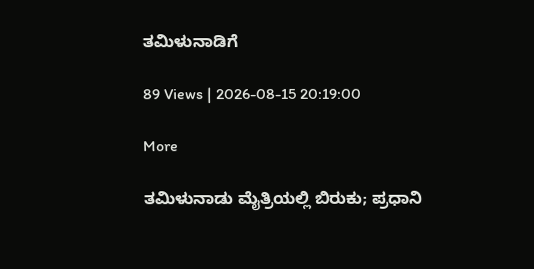ತಮಿಳುನಾಡಿಗೆ

89 Views | 2026-08-15 20:19:00

More

ತಮಿಳುನಾಡು ಮೈತ್ರಿಯಲ್ಲಿ ಬಿರುಕು; ಪ್ರಧಾನಿ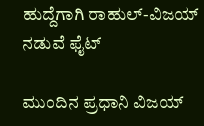ಹುದ್ದೆಗಾಗಿ ರಾಹುಲ್-ವಿಜಯ್ ನಡುವೆ ಫೈಟ್

ಮುಂದಿನ ಪ್ರಧಾನಿ ವಿಜಯ್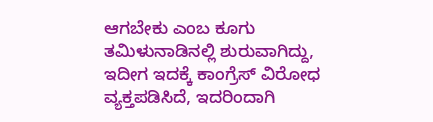ಆಗಬೇಕು ಎಂಬ ಕೂಗು ತಮಿಳುನಾಡಿನಲ್ಲಿ ಶುರುವಾಗಿದ್ದು, ಇದೀಗ ಇದಕ್ಕೆ ಕಾಂಗ್ರೆಸ್ ವಿರೋಧ ವ್ಯಕ್ತಪಡಿಸಿದೆ, ಇದರಿಂದಾಗಿ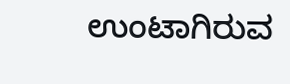ಉಂಟಾಗಿರುವ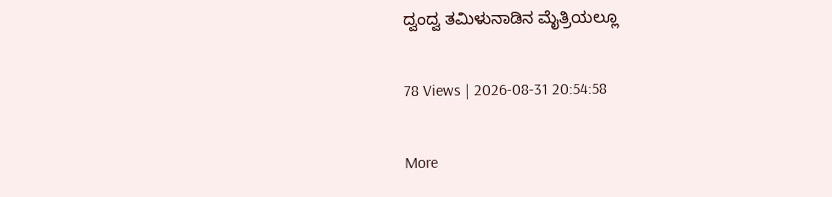ದ್ವಂದ್ವ ತಮಿಳುನಾಡಿನ ಮೈತ್ರಿಯಲ್ಲೂ

78 Views | 2026-08-31 20:54:58

More